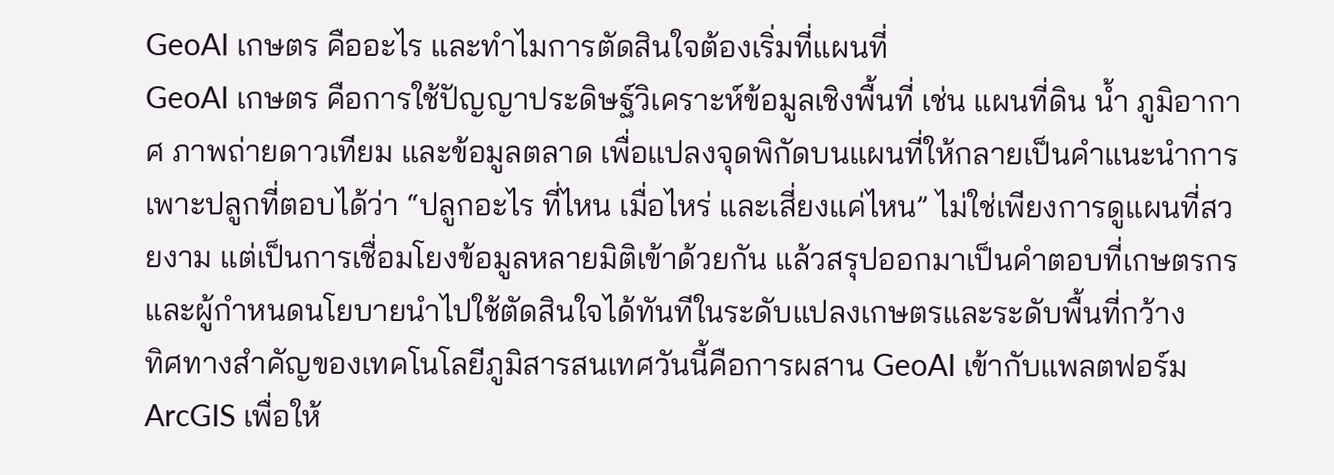GeoAI เกษตร คืออะไร และทำไมการตัดสินใจต้องเริ่มที่แผนที่
GeoAI เกษตร คือการใช้ปัญญาประดิษฐ์วิเคราะห์ข้อมูลเชิงพื้นที่ เช่น แผนที่ดิน น้ำ ภูมิอากาศ ภาพถ่ายดาวเทียม และข้อมูลตลาด เพื่อแปลงจุดพิกัดบนแผนที่ให้กลายเป็นคำแนะนำการเพาะปลูกที่ตอบได้ว่า “ปลูกอะไร ที่ไหน เมื่อไหร่ และเสี่ยงแค่ไหน” ไม่ใช่เพียงการดูแผนที่สวยงาม แต่เป็นการเชื่อมโยงข้อมูลหลายมิติเข้าด้วยกัน แล้วสรุปออกมาเป็นคำตอบที่เกษตรกรและผู้กำหนดนโยบายนำไปใช้ตัดสินใจได้ทันทีในระดับแปลงเกษตรและระดับพื้นที่กว้าง
ทิศทางสำคัญของเทคโนโลยีภูมิสารสนเทศวันนี้คือการผสาน GeoAI เข้ากับแพลตฟอร์ม ArcGIS เพื่อให้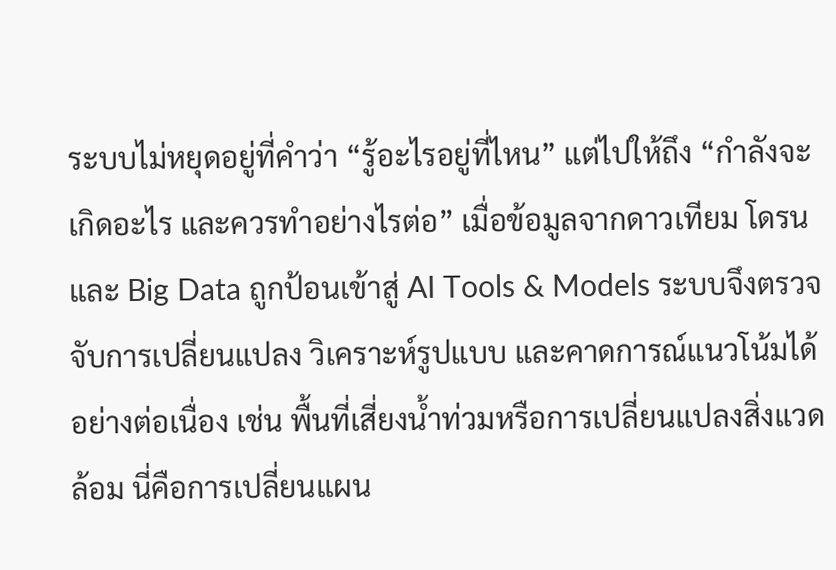ระบบไม่หยุดอยู่ที่คำว่า “รู้อะไรอยู่ที่ไหน” แต่ไปให้ถึง “กำลังจะเกิดอะไร และควรทำอย่างไรต่อ” เมื่อข้อมูลจากดาวเทียม โดรน และ Big Data ถูกป้อนเข้าสู่ AI Tools & Models ระบบจึงตรวจจับการเปลี่ยนแปลง วิเคราะห์รูปแบบ และคาดการณ์แนวโน้มได้อย่างต่อเนื่อง เช่น พื้นที่เสี่ยงน้ำท่วมหรือการเปลี่ยนแปลงสิ่งแวดล้อม นี่คือการเปลี่ยนแผน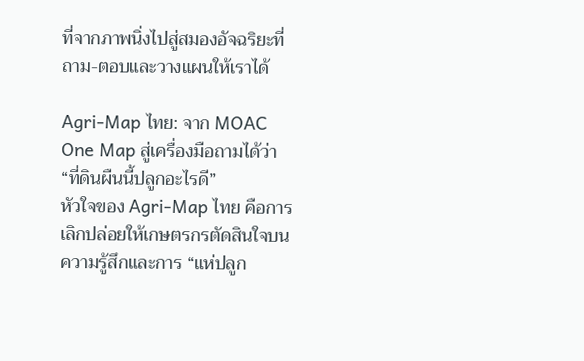ที่จากภาพนิ่งไปสู่สมองอัจฉริยะที่ถาม-ตอบและวางแผนให้เราได้

Agri-Map ไทย: จาก MOAC One Map สู่เครื่องมือถามได้ว่า “ที่ดินผืนนี้ปลูกอะไรดี”
หัวใจของ Agri-Map ไทย คือการเลิกปล่อยให้เกษตรกรตัดสินใจบนความรู้สึกและการ “แห่ปลูก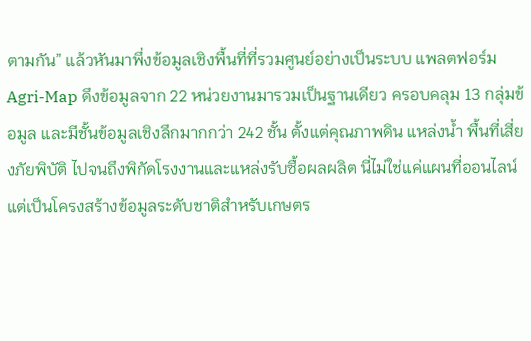ตามกัน” แล้วหันมาพึ่งข้อมูลเชิงพื้นที่ที่รวมศูนย์อย่างเป็นระบบ แพลตฟอร์ม Agri-Map ดึงข้อมูลจาก 22 หน่วยงานมารวมเป็นฐานเดียว ครอบคลุม 13 กลุ่มข้อมูล และมีชั้นข้อมูลเชิงลึกมากกว่า 242 ชั้น ตั้งแต่คุณภาพดิน แหล่งน้ำ พื้นที่เสี่ยงภัยพิบัติ ไปจนถึงพิกัดโรงงานและแหล่งรับซื้อผลผลิต นี่ไม่ใช่แค่แผนที่ออนไลน์ แต่เป็นโครงสร้างข้อมูลระดับชาติสำหรับเกษตร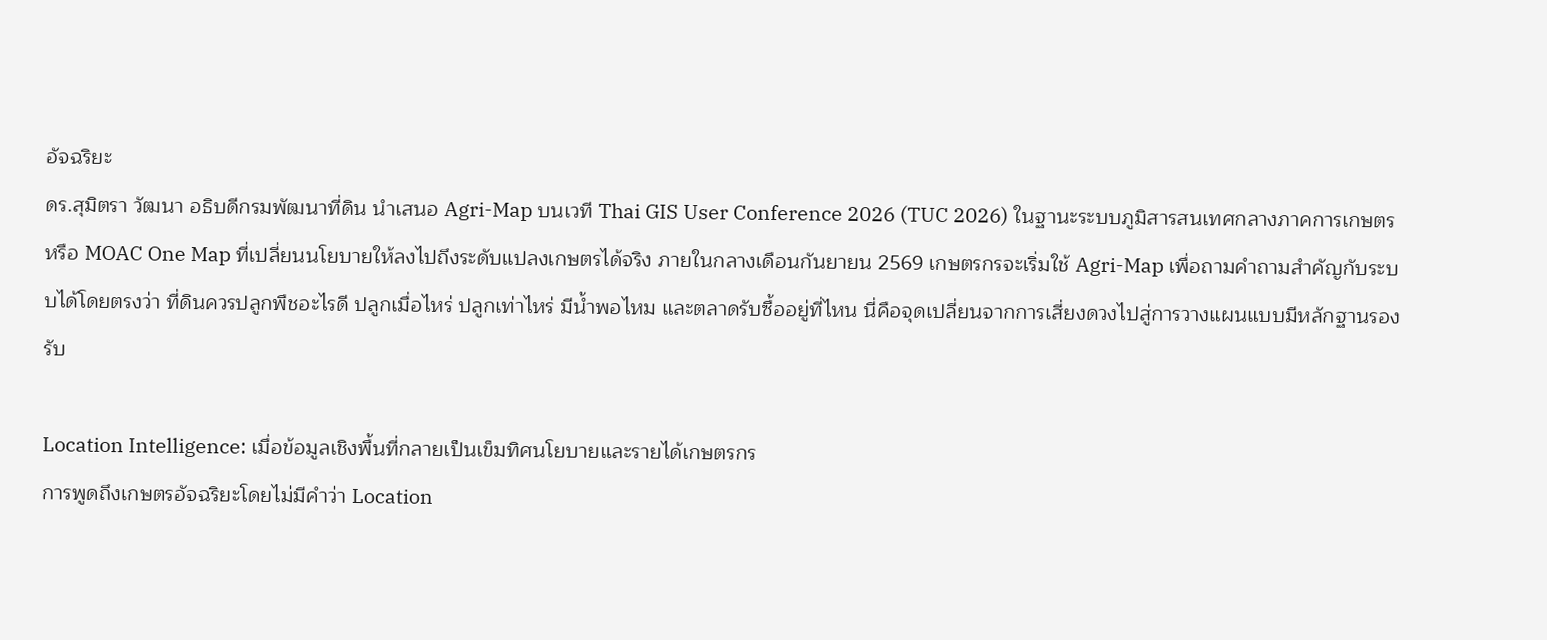อัจฉริยะ
ดร.สุมิตรา วัฒนา อธิบดีกรมพัฒนาที่ดิน นำเสนอ Agri-Map บนเวที Thai GIS User Conference 2026 (TUC 2026) ในฐานะระบบภูมิสารสนเทศกลางภาคการเกษตร หรือ MOAC One Map ที่เปลี่ยนนโยบายให้ลงไปถึงระดับแปลงเกษตรได้จริง ภายในกลางเดือนกันยายน 2569 เกษตรกรจะเริ่มใช้ Agri-Map เพื่อถามคำถามสำคัญกับระบบได้โดยตรงว่า ที่ดินควรปลูกพืชอะไรดี ปลูกเมื่อไหร่ ปลูกเท่าไหร่ มีน้ำพอไหม และตลาดรับซื้ออยู่ที่ไหน นี่คือจุดเปลี่ยนจากการเสี่ยงดวงไปสู่การวางแผนแบบมีหลักฐานรองรับ

Location Intelligence: เมื่อข้อมูลเชิงพื้นที่กลายเป็นเข็มทิศนโยบายและรายได้เกษตรกร
การพูดถึงเกษตรอัจฉริยะโดยไม่มีคำว่า Location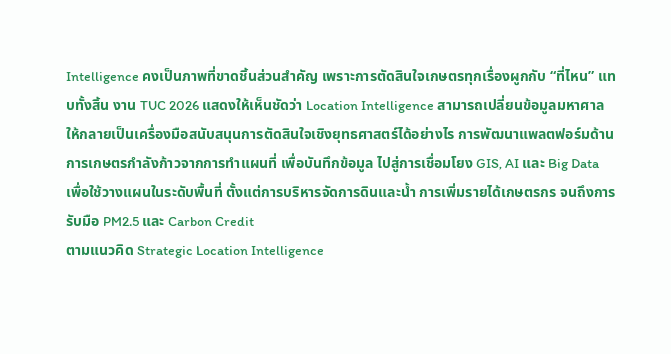Intelligence คงเป็นภาพที่ขาดชิ้นส่วนสำคัญ เพราะการตัดสินใจเกษตรทุกเรื่องผูกกับ “ที่ไหน” แทบทั้งสิ้น งาน TUC 2026 แสดงให้เห็นชัดว่า Location Intelligence สามารถเปลี่ยนข้อมูลมหาศาลให้กลายเป็นเครื่องมือสนับสนุนการตัดสินใจเชิงยุทธศาสตร์ได้อย่างไร การพัฒนาแพลตฟอร์มด้านการเกษตรกำลังก้าวจากการทำแผนที่ เพื่อบันทึกข้อมูล ไปสู่การเชื่อมโยง GIS, AI และ Big Data เพื่อใช้วางแผนในระดับพื้นที่ ตั้งแต่การบริหารจัดการดินและน้ำ การเพิ่มรายได้เกษตรกร จนถึงการรับมือ PM2.5 และ Carbon Credit
ตามแนวคิด Strategic Location Intelligence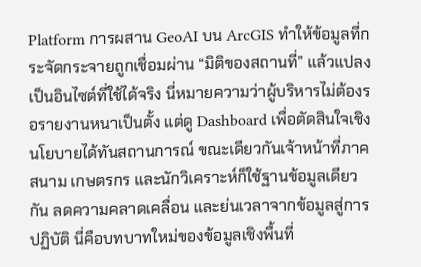Platform การผสาน GeoAI บน ArcGIS ทำให้ข้อมูลที่กระจัดกระจายถูกเชื่อมผ่าน “มิติของสถานที่” แล้วแปลงเป็นอินไซต์ที่ใช้ได้จริง นี่หมายความว่าผู้บริหารไม่ต้องรอรายงานหนาเป็นตั้ง แต่ดู Dashboard เพื่อตัดสินใจเชิงนโยบายได้ทันสถานการณ์ ขณะเดียวกันเจ้าหน้าที่ภาคสนาม เกษตรกร และนักวิเคราะห์ก็ใช้ฐานข้อมูลเดียวกัน ลดความคลาดเคลื่อน และย่นเวลาจากข้อมูลสู่การปฏิบัติ นี่คือบทบาทใหม่ของข้อมูลเชิงพื้นที่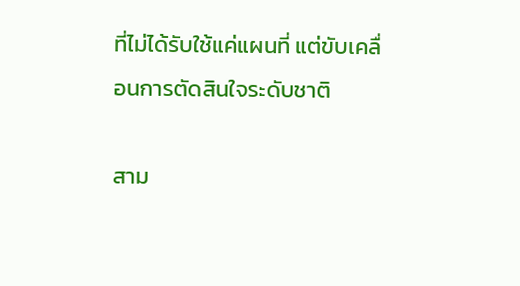ที่ไม่ได้รับใช้แค่แผนที่ แต่ขับเคลื่อนการตัดสินใจระดับชาติ

สาม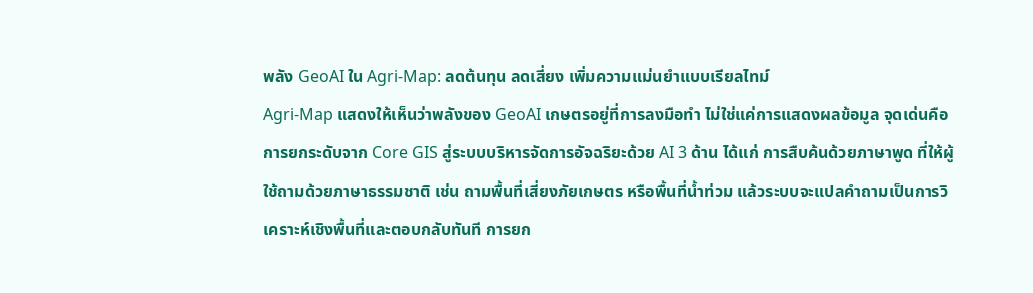พลัง GeoAI ใน Agri-Map: ลดต้นทุน ลดเสี่ยง เพิ่มความแม่นยำแบบเรียลไทม์
Agri-Map แสดงให้เห็นว่าพลังของ GeoAI เกษตรอยู่ที่การลงมือทำ ไม่ใช่แค่การแสดงผลข้อมูล จุดเด่นคือการยกระดับจาก Core GIS สู่ระบบบริหารจัดการอัจฉริยะด้วย AI 3 ด้าน ได้แก่ การสืบค้นด้วยภาษาพูด ที่ให้ผู้ใช้ถามด้วยภาษาธรรมชาติ เช่น ถามพื้นที่เสี่ยงภัยเกษตร หรือพื้นที่น้ำท่วม แล้วระบบจะแปลคำถามเป็นการวิเคราะห์เชิงพื้นที่และตอบกลับทันที การยก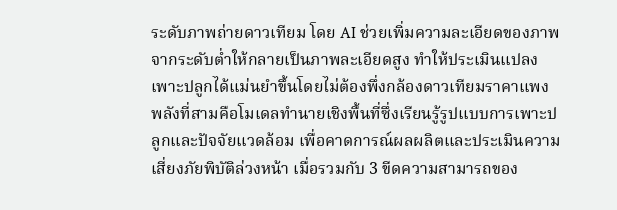ระดับภาพถ่ายดาวเทียม โดย AI ช่วยเพิ่มความละเอียดของภาพจากระดับต่ำให้กลายเป็นภาพละเอียดสูง ทำให้ประเมินแปลงเพาะปลูกได้แม่นยำขึ้นโดยไม่ต้องพึ่งกล้องดาวเทียมราคาแพง
พลังที่สามคือโมเดลทำนายเชิงพื้นที่ซึ่งเรียนรู้รูปแบบการเพาะปลูกและปัจจัยแวดล้อม เพื่อคาดการณ์ผลผลิตและประเมินความเสี่ยงภัยพิบัติล่วงหน้า เมื่อรวมกับ 3 ขีดความสามารถของ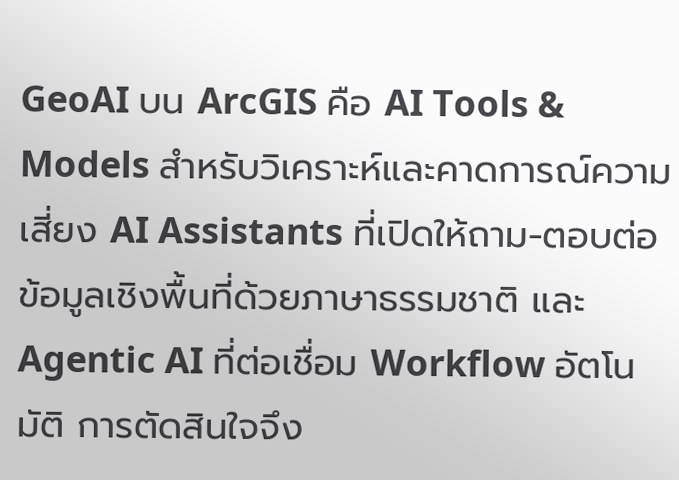GeoAI บน ArcGIS คือ AI Tools & Models สำหรับวิเคราะห์และคาดการณ์ความเสี่ยง AI Assistants ที่เปิดให้ถาม-ตอบต่อข้อมูลเชิงพื้นที่ด้วยภาษาธรรมชาติ และ Agentic AI ที่ต่อเชื่อม Workflow อัตโนมัติ การตัดสินใจจึง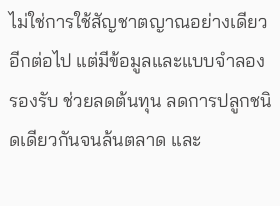ไม่ใช่การใช้สัญชาตญาณอย่างเดียวอีกต่อไป แต่มีข้อมูลและแบบจำลองรองรับ ช่วยลดต้นทุน ลดการปลูกชนิดเดียวกันจนล้นตลาด และ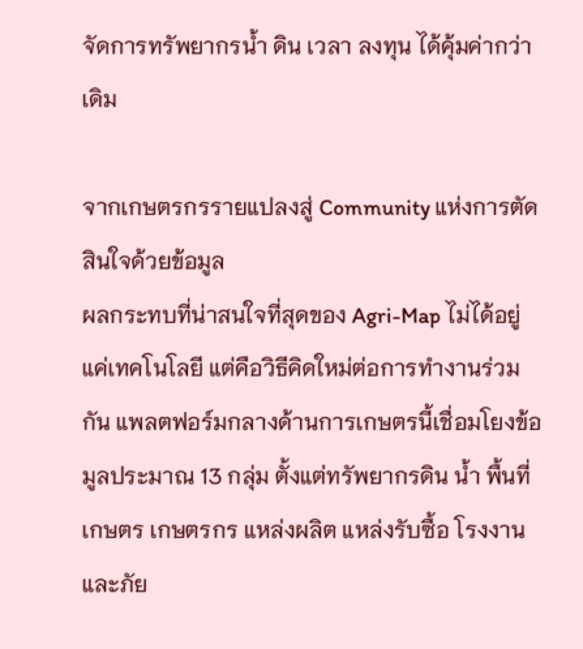จัดการทรัพยากรน้ำ ดิน เวลา ลงทุน ได้คุ้มค่ากว่าเดิม

จากเกษตรกรรายแปลงสู่ Community แห่งการตัดสินใจด้วยข้อมูล
ผลกระทบที่น่าสนใจที่สุดของ Agri-Map ไม่ได้อยู่แค่เทคโนโลยี แต่คือวิธีคิดใหม่ต่อการทำงานร่วมกัน แพลตฟอร์มกลางด้านการเกษตรนี้เชื่อมโยงข้อมูลประมาณ 13 กลุ่ม ตั้งแต่ทรัพยากรดิน น้ำ พื้นที่เกษตร เกษตรกร แหล่งผลิต แหล่งรับซื้อ โรงงาน และภัย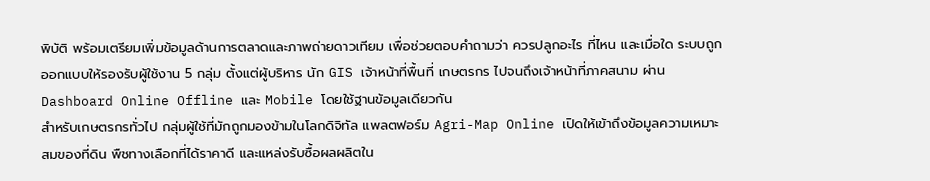พิบัติ พร้อมเตรียมเพิ่มข้อมูลด้านการตลาดและภาพถ่ายดาวเทียม เพื่อช่วยตอบคำถามว่า ควรปลูกอะไร ที่ไหน และเมื่อใด ระบบถูกออกแบบให้รองรับผู้ใช้งาน 5 กลุ่ม ตั้งแต่ผู้บริหาร นัก GIS เจ้าหน้าที่พื้นที่ เกษตรกร ไปจนถึงเจ้าหน้าที่ภาคสนาม ผ่าน Dashboard Online Offline และ Mobile โดยใช้ฐานข้อมูลเดียวกัน
สำหรับเกษตรกรทั่วไป กลุ่มผู้ใช้ที่มักถูกมองข้ามในโลกดิจิทัล แพลตฟอร์ม Agri-Map Online เปิดให้เข้าถึงข้อมูลความเหมาะสมของที่ดิน พืชทางเลือกที่ได้ราคาดี และแหล่งรับซื้อผลผลิตใน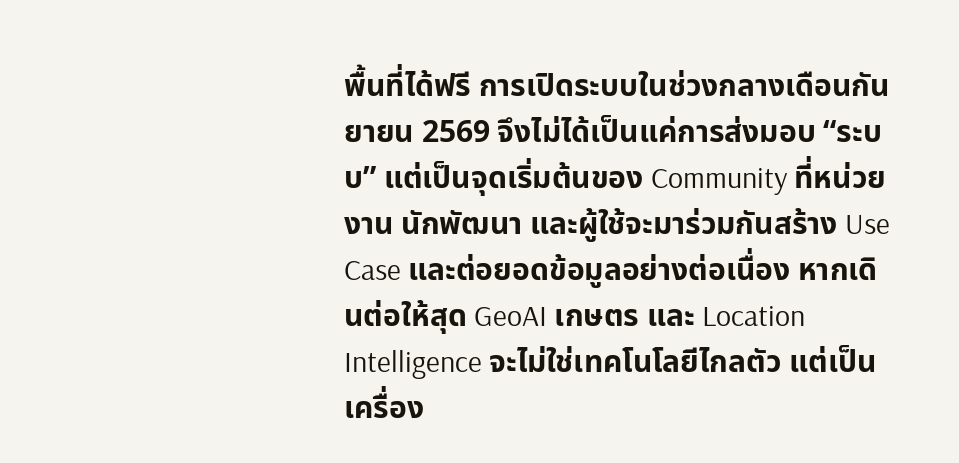พื้นที่ได้ฟรี การเปิดระบบในช่วงกลางเดือนกันยายน 2569 จึงไม่ได้เป็นแค่การส่งมอบ “ระบบ” แต่เป็นจุดเริ่มต้นของ Community ที่หน่วยงาน นักพัฒนา และผู้ใช้จะมาร่วมกันสร้าง Use Case และต่อยอดข้อมูลอย่างต่อเนื่อง หากเดินต่อให้สุด GeoAI เกษตร และ Location Intelligence จะไม่ใช่เทคโนโลยีไกลตัว แต่เป็นเครื่อง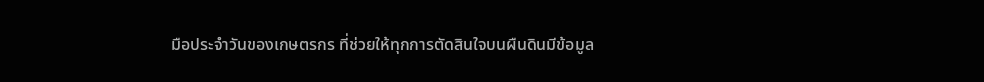มือประจำวันของเกษตรกร ที่ช่วยให้ทุกการตัดสินใจบนผืนดินมีข้อมูล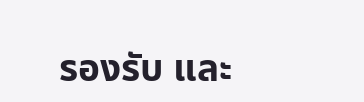รองรับ และ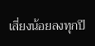เสี่ยงน้อยลงทุกปี